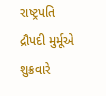રાષ્ટ્રપતિ દ્રૌપદી મુર્મૂએ શુક્રવારે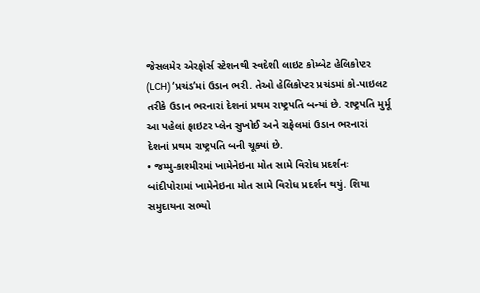જેસલમેર એરફોર્સ સ્ટેશનથી સ્વદેશી લાઇટ કોમ્બેટ હેલિકોપ્ટર (LCH) ‘પ્રચંડ’માં ઉડાન ભરી. તેઓ હેલિકોપ્ટર પ્રચંડમાં કો-પાઇલટ તરીકે ઉડાન ભરનારાં દેશનાં પ્રથમ રાષ્ટ્રપતિ બન્યાં છે. રાષ્ટ્રપતિ મુર્મૂ આ પહેલાં ફાઇટર પ્લેન સુખોઈ અને રાફેલમાં ઉડાન ભરનારાં દેશનાં પ્રથમ રાષ્ટ્રપતિ બની ચૂક્યાં છે.
• જમ્મુ-કાશ્મીરમાં ખામેનેઇના મોત સામે વિરોધ પ્રદર્શનઃ બાંદીપોરામાં ખામેનેઇના મોત સામે વિરોધ પ્રદર્શન થયું. શિયા સમુદાયના સભ્યો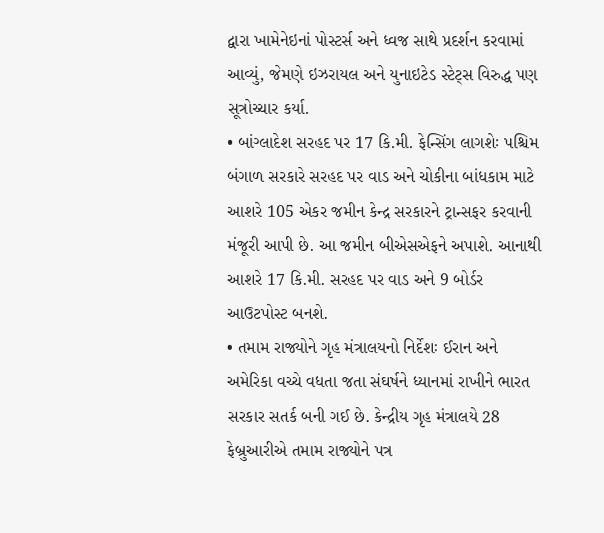દ્વારા ખામેનેઇનાં પોસ્ટર્સ અને ધ્વજ સાથે પ્રદર્શન કરવામાં આવ્યું, જેમણે ઇઝરાયલ અને યુનાઇટેડ સ્ટેટ્સ વિરુદ્ધ પણ સૂત્રોચ્ચાર કર્યા.
• બાંગ્લાદેશ સરહદ પર 17 કિ.મી. ફેન્સિંગ લાગશેઃ પશ્ચિમ બંગાળ સરકારે સરહદ પર વાડ અને ચોકીના બાંધકામ માટે આશરે 105 એકર જમીન કેન્દ્ર સરકારને ટ્રાન્સફર કરવાની મંજૂરી આપી છે. આ જમીન બીએસએફને અપાશે. આનાથી આશરે 17 કિ.મી. સરહદ પર વાડ અને 9 બોર્ડર આઉટપોસ્ટ બનશે.
• તમામ રાજ્યોને ગૃહ મંત્રાલયનો નિર્દેશઃ ઈરાન અને અમેરિકા વચ્ચે વધતા જતા સંઘર્ષને ધ્યાનમાં રાખીને ભારત સરકાર સતર્ક બની ગઈ છે. કેન્દ્રીય ગૃહ મંત્રાલયે 28 ફેબ્રુઆરીએ તમામ રાજ્યોને પત્ર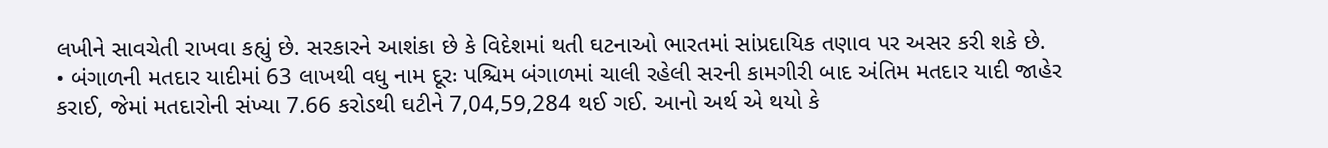લખીને સાવચેતી રાખવા કહ્યું છે. સરકારને આશંકા છે કે વિદેશમાં થતી ઘટનાઓ ભારતમાં સાંપ્રદાયિક તણાવ પર અસર કરી શકે છે.
• બંગાળની મતદાર યાદીમાં 63 લાખથી વધુ નામ દૂરઃ પશ્ચિમ બંગાળમાં ચાલી રહેલી સરની કામગીરી બાદ અંતિમ મતદાર યાદી જાહેર કરાઈ, જેમાં મતદારોની સંખ્યા 7.66 કરોડથી ઘટીને 7,04,59,284 થઈ ગઈ. આનો અર્થ એ થયો કે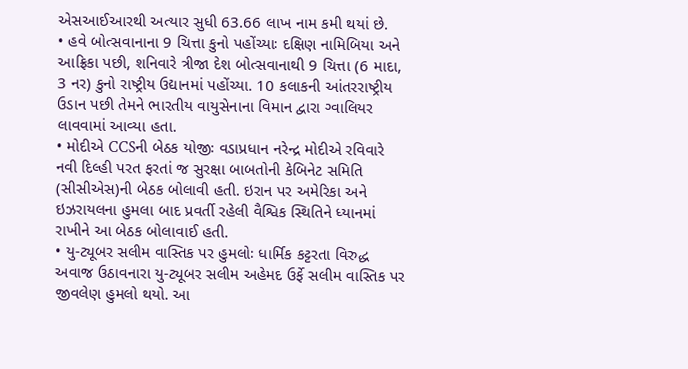એસઆઈઆરથી અત્યાર સુધી 63.66 લાખ નામ કમી થયાં છે.
• હવે બોત્સવાનાના 9 ચિત્તા કુનો પહોંચ્યાઃ દક્ષિણ નામિબિયા અને આફ્રિકા પછી, શનિવારે ત્રીજા દેશ બોત્સવાનાથી 9 ચિત્તા (6 માદા, 3 નર) કુનો રાષ્ટ્રીય ઉદ્યાનમાં પહોંચ્યા. 10 કલાકની આંતરરાષ્ટ્રીય ઉડાન પછી તેમને ભારતીય વાયુસેનાના વિમાન દ્વારા ગ્વાલિયર લાવવામાં આવ્યા હતા.
• મોદીએ CCSની બેઠક યોજીઃ વડાપ્રધાન નરેન્દ્ર મોદીએ રવિવારે નવી દિલ્હી પરત ફરતાં જ સુરક્ષા બાબતોની કેબિનેટ સમિતિ (સીસીએસ)ની બેઠક બોલાવી હતી. ઇરાન પર અમેરિકા અને ઇઝરાયલના હુમલા બાદ પ્રવર્તી રહેલી વૈશ્વિક સ્થિતિને ધ્યાનમાં રાખીને આ બેઠક બોલાવાઈ હતી.
• યુ-ટ્યૂબર સલીમ વાસ્તિક પર હુમલોઃ ધાર્મિક કટ્ટરતા વિરુદ્ધ અવાજ ઉઠાવનારા યુ-ટ્યૂબર સલીમ અહેમદ ઉર્ફે સલીમ વાસ્તિક પર જીવલેણ હુમલો થયો. આ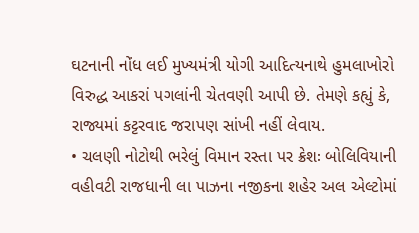ઘટનાની નોંધ લઈ મુખ્યમંત્રી યોગી આદિત્યનાથે હુમલાખોરો વિરુદ્ધ આકરાં પગલાંની ચેતવણી આપી છે. તેમણે કહ્યું કે, રાજ્યમાં કટ્ટરવાદ જરાપણ સાંખી નહીં લેવાય.
• ચલણી નોટોથી ભરેલું વિમાન રસ્તા પર ક્રેશઃ બોલિવિયાની વહીવટી રાજધાની લા પાઝના નજીકના શહેર અલ એલ્ટોમાં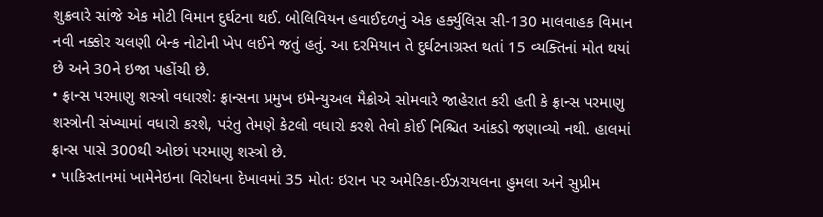શુક્રવારે સાંજે એક મોટી વિમાન દુર્ઘટના થઈ. બોલિવિયન હવાઈદળનું એક હર્ક્યુલિસ સી-130 માલવાહક વિમાન નવી નક્કોર ચલણી બેન્ક નોટોની ખેપ લઈને જતું હતું. આ દરમિયાન તે દુર્ઘટનાગ્રસ્ત થતાં 15 વ્યક્તિનાં મોત થયાં છે અને 30ને ઇજા પહોંચી છે.
• ફ્રાન્સ પરમાણુ શસ્ત્રો વધારશેઃ ફ્રાન્સના પ્રમુખ ઇમેન્યુઅલ મૈક્રોએ સોમવારે જાહેરાત કરી હતી કે ફ્રાન્સ પરમાણુ શસ્ત્રોની સંખ્યામાં વધારો કરશે, પરંતુ તેમણે કેટલો વધારો કરશે તેવો કોઈ નિશ્ચિત આંકડો જણાવ્યો નથી. હાલમાં ફ્રાન્સ પાસે 300થી ઓછાં પરમાણુ શસ્ત્રો છે.
• પાકિસ્તાનમાં ખામેનેઇના વિરોધના દેખાવમાં 35 મોતઃ ઇરાન પર અમેરિકા-ઈઝરાયલના હુમલા અને સુપ્રીમ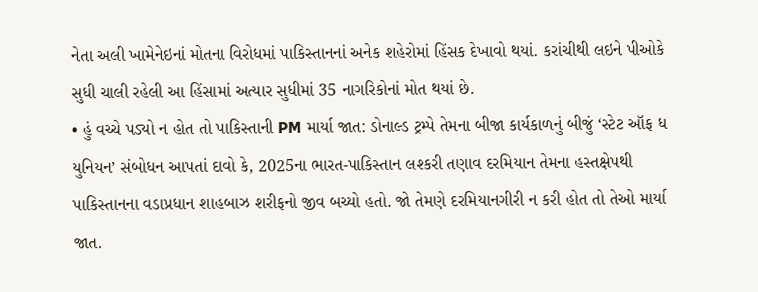નેતા અલી ખામેનેઇનાં મોતના વિરોધમાં પાકિસ્તાનનાં અનેક શહેરોમાં હિંસક દેખાવો થયાં. કરાંચીથી લઇને પીઓકે સુધી ચાલી રહેલી આ હિંસામાં અત્યાર સુધીમાં 35 નાગરિકોનાં મોત થયાં છે.
• હું વચ્ચે પડ્યો ન હોત તો પાકિસ્તાની PM માર્યા જાત: ડોનાલ્ડ ટ્રમ્પે તેમના બીજા કાર્યકાળનું બીજું ‘સ્ટેટ ઑફ ધ યુનિયન’ સંબોધન આપતાં દાવો કે, 2025ના ભારત-પાકિસ્તાન લશ્કરી તણાવ દરમિયાન તેમના હસ્તક્ષેપથી પાકિસ્તાનના વડાપ્રધાન શાહબાઝ શરીફનો જીવ બચ્યો હતો. જો તેમણે દરમિયાનગીરી ન કરી હોત તો તેઓ માર્યા જાત.